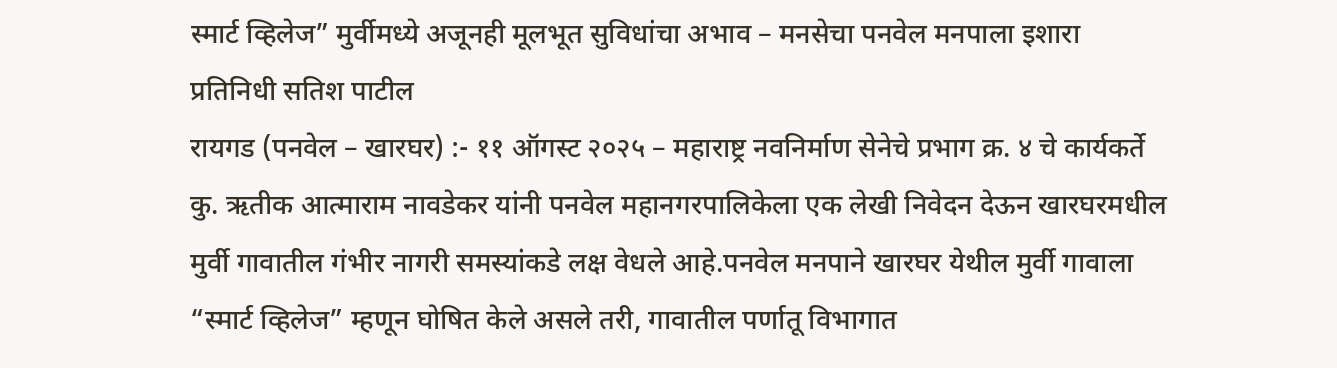स्मार्ट व्हिलेज” मुर्वीमध्ये अजूनही मूलभूत सुविधांचा अभाव – मनसेचा पनवेल मनपाला इशारा
प्रतिनिधी सतिश पाटील
रायगड (पनवेल – खारघर) :- ११ ऑगस्ट २०२५ – महाराष्ट्र नवनिर्माण सेनेचे प्रभाग क्र. ४ चे कार्यकर्ते कु. ऋतीक आत्माराम नावडेकर यांनी पनवेल महानगरपालिकेला एक लेखी निवेदन देऊन खारघरमधील मुर्वी गावातील गंभीर नागरी समस्यांकडे लक्ष वेधले आहे.पनवेल मनपाने खारघर येथील मुर्वी गावाला “स्मार्ट व्हिलेज” म्हणून घोषित केले असले तरी, गावातील पर्णातू विभागात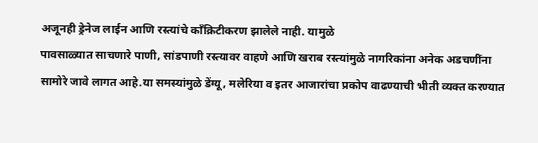अजूनही ड्रेनेज लाईन आणि रस्त्यांचे काँक्रिटीकरण झालेले नाही. यामुळे
पावसाळ्यात साचणारे पाणी, सांडपाणी रस्त्यावर वाहणे आणि खराब रस्त्यांमुळे नागरिकांना अनेक अडचणींना सामोरे जावे लागत आहे.या समस्यांमुळे डेंग्यू, मलेरिया व इतर आजारांचा प्रकोप वाढण्याची भीती व्यक्त करण्यात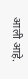आली आहे.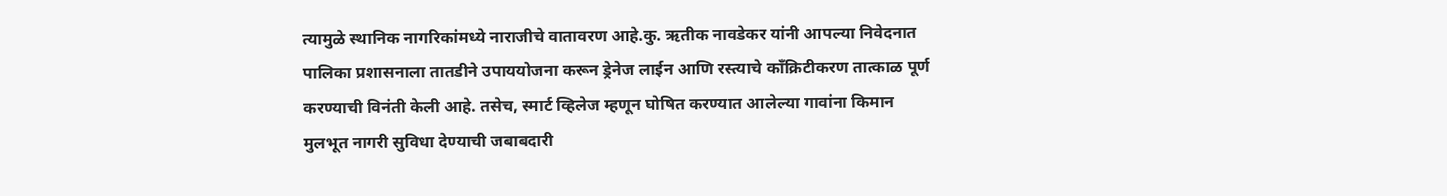त्यामुळे स्थानिक नागरिकांमध्ये नाराजीचे वातावरण आहे.कु. ऋतीक नावडेकर यांनी आपल्या निवेदनात पालिका प्रशासनाला तातडीने उपाययोजना करून ड्रेनेज लाईन आणि रस्त्याचे काँक्रिटीकरण तात्काळ पूर्ण करण्याची विनंती केली आहे. तसेच, स्मार्ट व्हिलेज म्हणून घोषित करण्यात आलेल्या गावांना किमान मुलभूत नागरी सुविधा देण्याची जबाबदारी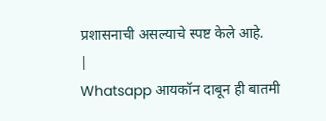प्रशासनाची असल्याचे स्पष्ट केले आहे.
|
Whatsapp आयकॉन दाबून ही बातमी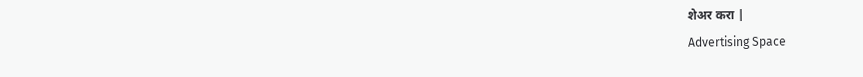शेअर करा |
Advertising Space